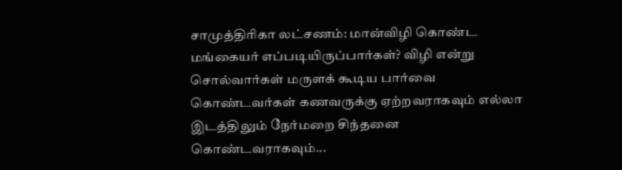சாமுத்திரிகா லட்சணம்: மான்விழி கொண்ட மங்கையர் எப்படியிருப்பார்கள்? விழி என்று சொல்வார்கள் மருளக் கூடிய பார்வை கொண்டவர்கள் கணவருக்கு ஏற்றவராகவும் எல்லா இடத்திலும் நேர்மறை சிந்தனை கொண்டவராகவும்...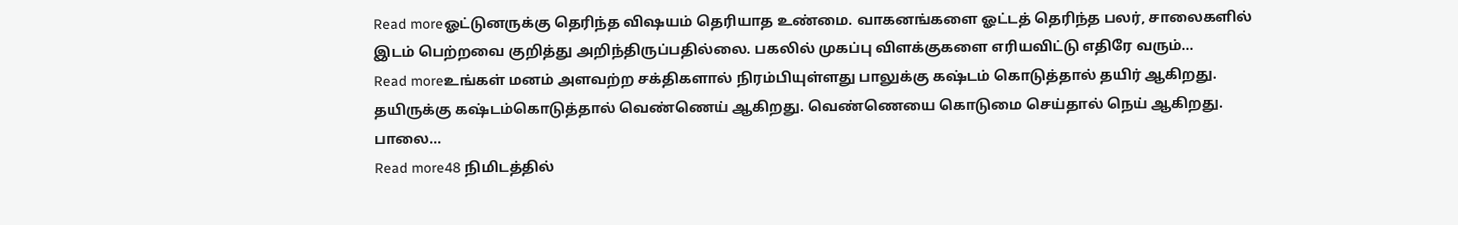Read moreஓட்டுனருக்கு தெரிந்த விஷயம் தெரியாத உண்மை. வாகனங்களை ஓட்டத் தெரிந்த பலர், சாலைகளில் இடம் பெற்றவை குறித்து அறிந்திருப்பதில்லை. பகலில் முகப்பு விளக்குகளை எரியவிட்டு எதிரே வரும்...
Read moreஉங்கள் மனம் அளவற்ற சக்திகளால் நிரம்பியுள்ளது பாலுக்கு கஷ்டம் கொடுத்தால் தயிர் ஆகிறது. தயிருக்கு கஷ்டம்கொடுத்தால் வெண்ணெய் ஆகிறது. வெண்ணெயை கொடுமை செய்தால் நெய் ஆகிறது. பாலை...
Read more48 நிமிடத்தில்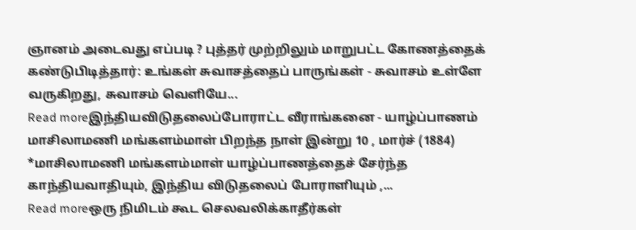ஞானம் அடைவது எப்படி ? புத்தர் முற்றிலும் மாறுபட்ட கோணத்தைக் கண்டுபிடித்தார்: உங்கள் சுவாசத்தைப் பாருங்கள் - சுவாசம் உள்ளே வருகிறது, சுவாசம் வெளியே...
Read moreஇந்தியவிடுதலைப்போராட்ட வீராங்கனை - யாழ்ப்பாணம் மாசிலாமணி மங்களம்மாள் பிறந்த நாள் இன்று 10 , மார்ச் (1884) *மாசிலாமணி மங்களம்மாள் யாழ்ப்பாணத்தைச் சேர்ந்த காந்தியவாதியும், இந்திய விடுதலைப் போராளியும் ,...
Read moreஒரு நிமிடம் கூட செலவலிக்காதீர்கள்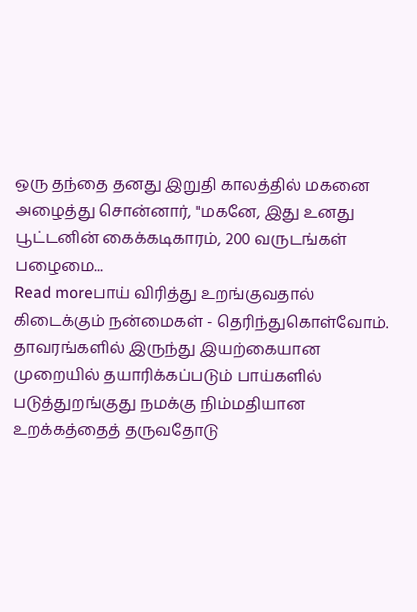ஒரு தந்தை தனது இறுதி காலத்தில் மகனை அழைத்து சொன்னார், "மகனே, இது உனது பூட்டனின் கைக்கடிகாரம், 200 வருடங்கள் பழைமை...
Read moreபாய் விரித்து உறங்குவதால் கிடைக்கும் நன்மைகள் - தெரிந்துகொள்வோம். தாவரங்களில் இருந்து இயற்கையான முறையில் தயாரிக்கப்படும் பாய்களில் படுத்துறங்குது நமக்கு நிம்மதியான உறக்கத்தைத் தருவதோடு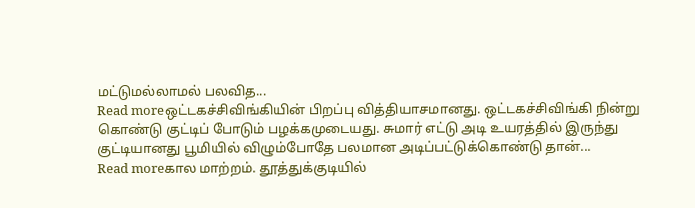மட்டுமல்லாமல் பலவித...
Read moreஒட்டகச்சிவிங்கியின் பிறப்பு வித்தியாசமானது. ஒட்டகச்சிவிங்கி நின்று கொண்டு குட்டிப் போடும் பழக்கமுடையது. சுமார் எட்டு அடி உயரத்தில் இருந்து குட்டியானது பூமியில் விழும்போதே பலமான அடிப்பட்டுக்கொண்டு தான்...
Read moreகால மாற்றம். தூத்துக்குடியில்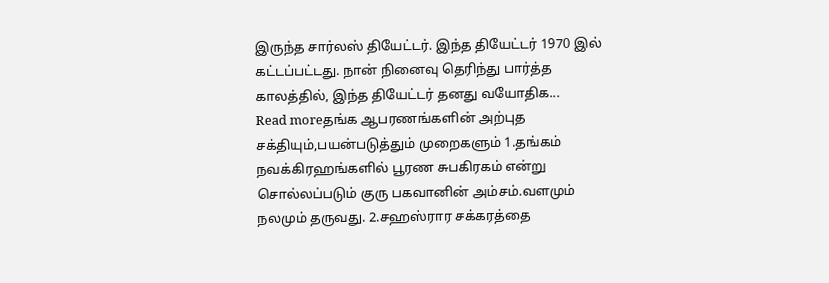இருந்த சார்லஸ் தியேட்டர். இந்த தியேட்டர் 1970 இல் கட்டப்பட்டது. நான் நினைவு தெரிந்து பார்த்த காலத்தில், இந்த தியேட்டர் தனது வயோதிக...
Read moreதங்க ஆபரணங்களின் அற்புத சக்தியும்,பயன்படுத்தும் முறைகளும் 1.தங்கம் நவக்கிரஹங்களில் பூரண சுபகிரகம் என்று சொல்லப்படும் குரு பகவானின் அம்சம்.வளமும் நலமும் தருவது. 2.சஹஸ்ரார சக்கரத்தை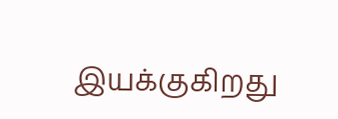இயக்குகிறது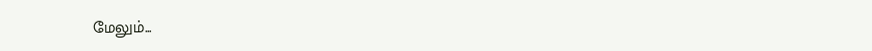மேலும்...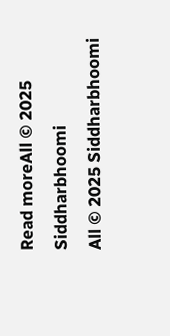Read moreAll © 2025 Siddharbhoomi
All © 2025 Siddharbhoomi